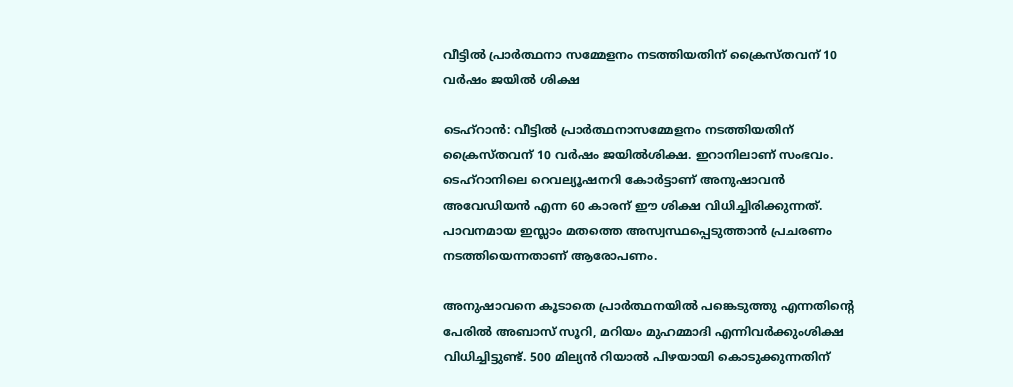വീട്ടില്‍ പ്രാര്‍ത്ഥനാ സമ്മേളനം നടത്തിയതിന് ക്രൈസ്തവന് 10 വര്‍ഷം ജയില്‍ ശിക്ഷ

ടെഹ്‌റാന്‍: വീട്ടില്‍ പ്രാര്‍ത്ഥനാസമ്മേളനം നടത്തിയതിന് ക്രൈസ്തവന് 10 വര്‍ഷം ജയില്‍ശിക്ഷ. ഇറാനിലാണ് സംഭവം. ടെഹ്‌റാനിലെ റെവല്യൂഷനറി കോര്‍ട്ടാണ് അനുഷാവന്‍ അവേഡിയന്‍ എന്ന 60 കാരന് ഈ ശിക്ഷ വിധിച്ചിരിക്കുന്നത്. പാവനമായ ഇസ്ലാം മതത്തെ അസ്വസ്ഥപ്പെടുത്താന്‍ പ്രചരണം നടത്തിയെന്നതാണ് ആരോപണം.

അനുഷാവനെ കൂടാതെ പ്രാര്‍ത്ഥനയില്‍ പങ്കെടുത്തു എന്നതിന്റെ പേരില്‍ അബാസ് സൂറി, മറിയം മുഹമ്മാദി എന്നിവര്‍ക്കുംശിക്ഷ വിധിച്ചിട്ടുണ്ട്. 500 മില്യന്‍ റിയാല്‍ പിഴയായി കൊടുക്കുന്നതിന്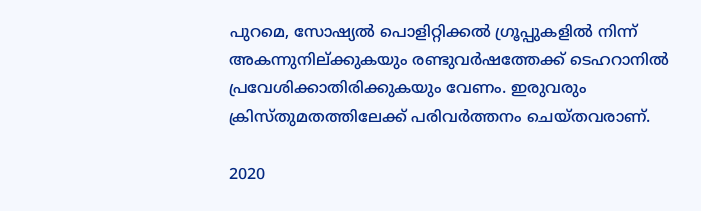പുറമെ, സോഷ്യല്‍ പൊളിറ്റിക്കല്‍ ഗ്രൂപ്പുകളില്‍ നിന്ന് അകന്നുനില്ക്കുകയും രണ്ടുവര്‍ഷത്തേക്ക് ടെഹറാനില്‍ പ്രവേശിക്കാതിരിക്കുകയും വേണം. ഇരുവരും ക്രിസ്തുമതത്തിലേക്ക് പരിവര്‍ത്തനം ചെയ്തവരാണ്.

2020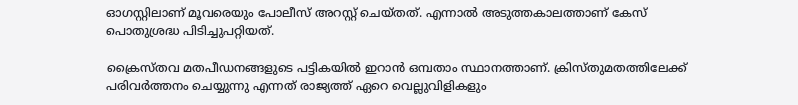ഓഗസ്റ്റിലാണ് മൂവരെയും പോലീസ് അറസ്റ്റ് ചെയ്തത്. എന്നാല്‍ അടുത്തകാലത്താണ് കേസ് പൊതുശ്രദ്ധ പിടിച്ചുപറ്റിയത്.

ക്രൈസ്തവ മതപീഡനങ്ങളുടെ പട്ടികയില്‍ ഇറാന്‍ ഒമ്പതാം സ്ഥാനത്താണ്. ക്രിസ്തുമതത്തിലേക്ക് പരിവര്‍ത്തനം ചെയ്യുന്നു എന്നത് രാജ്യത്ത് ഏറെ വെല്ലുവിളികളും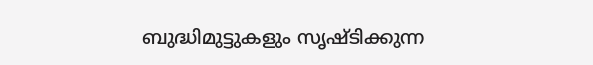ബുദ്ധിമുട്ടുകളും സൃഷ്ടിക്കുന്ന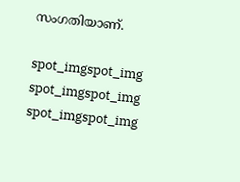സംഗതിയാണ്.

spot_imgspot_img
spot_imgspot_img
spot_imgspot_img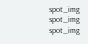spot_img
spot_img
spot_img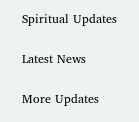Spiritual Updates

Latest News

More Updates